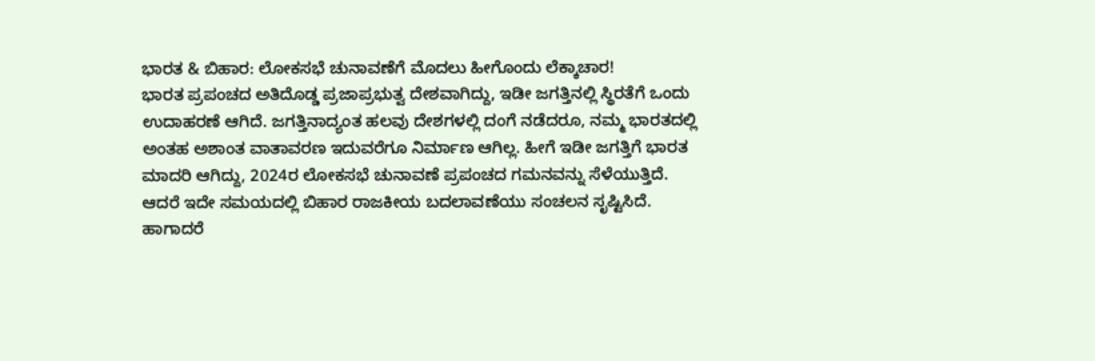ಭಾರತ & ಬಿಹಾರ: ಲೋಕಸಭೆ ಚುನಾವಣೆಗೆ ಮೊದಲು ಹೀಗೊಂದು ಲೆಕ್ಕಾಚಾರ!
ಭಾರತ ಪ್ರಪಂಚದ ಅತಿದೊಡ್ಡ ಪ್ರಜಾಪ್ರಭುತ್ವ ದೇಶವಾಗಿದ್ದು, ಇಡೀ ಜಗತ್ತಿನಲ್ಲಿ ಸ್ಥಿರತೆಗೆ ಒಂದು ಉದಾಹರಣೆ ಆಗಿದೆ. ಜಗತ್ತಿನಾದ್ಯಂತ ಹಲವು ದೇಶಗಳಲ್ಲಿ ದಂಗೆ ನಡೆದರೂ, ನಮ್ಮ ಭಾರತದಲ್ಲಿ ಅಂತಹ ಅಶಾಂತ ವಾತಾವರಣ ಇದುವರೆಗೂ ನಿರ್ಮಾಣ ಆಗಿಲ್ಲ. ಹೀಗೆ ಇಡೀ ಜಗತ್ತಿಗೆ ಭಾರತ ಮಾದರಿ ಆಗಿದ್ದು, 2024ರ ಲೋಕಸಭೆ ಚುನಾವಣೆ ಪ್ರಪಂಚದ ಗಮನವನ್ನು ಸೆಳೆಯುತ್ತಿದೆ. ಆದರೆ ಇದೇ ಸಮಯದಲ್ಲಿ ಬಿಹಾರ ರಾಜಕೀಯ ಬದಲಾವಣೆಯು ಸಂಚಲನ ಸೃಷ್ಟಿಸಿದೆ. ಹಾಗಾದರೆ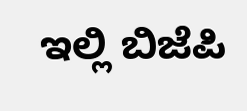ಇಲ್ಲಿ ಬಿಜೆಪಿ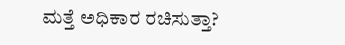ಮತ್ತೆ ಅಧಿಕಾರ ರಚಿಸುತ್ತಾ?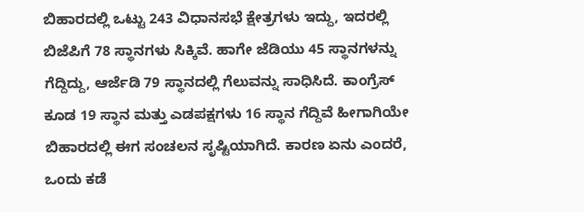ಬಿಹಾರದಲ್ಲಿ ಒಟ್ಟು 243 ವಿಧಾನಸಭೆ ಕ್ಷೇತ್ರಗಳು ಇದ್ದು, ಇದರಲ್ಲಿ ಬಿಜೆಪಿಗೆ 78 ಸ್ಥಾನಗಳು ಸಿಕ್ಕಿವೆ. ಹಾಗೇ ಜೆಡಿಯು 45 ಸ್ಥಾನಗಳನ್ನು ಗೆದ್ದಿದ್ದು, ಆರ್ಜೆಡಿ 79 ಸ್ಥಾನದಲ್ಲಿ ಗೆಲುವನ್ನು ಸಾಧಿಸಿದೆ. ಕಾಂಗ್ರೆಸ್ ಕೂಡ 19 ಸ್ಥಾನ ಮತ್ತು ಎಡಪಕ್ಷಗಳು 16 ಸ್ಥಾನ ಗೆದ್ದಿವೆ ಹೀಗಾಗಿಯೇ ಬಿಹಾರದಲ್ಲಿ ಈಗ ಸಂಚಲನ ಸೃಷ್ಟಿಯಾಗಿದೆ. ಕಾರಣ ಏನು ಎಂದರೆ, ಒಂದು ಕಡೆ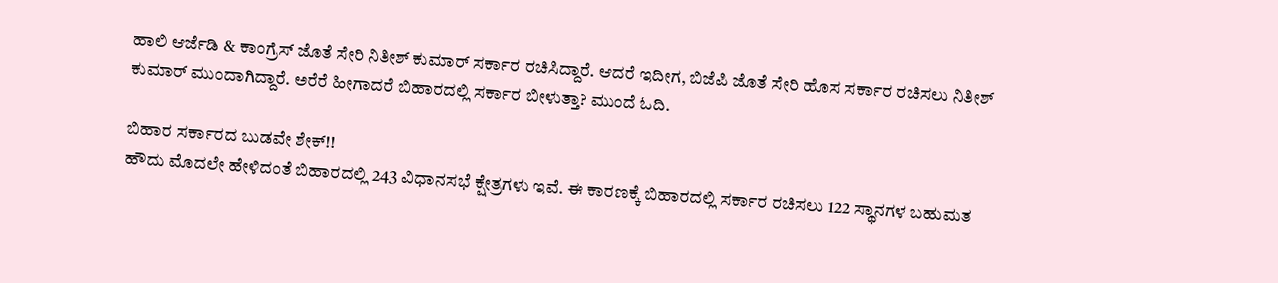ಹಾಲಿ ಆರ್ಜೆಡಿ & ಕಾಂಗ್ರೆಸ್ ಜೊತೆ ಸೇರಿ ನಿತೀಶ್ ಕುಮಾರ್ ಸರ್ಕಾರ ರಚಿಸಿದ್ದಾರೆ. ಆದರೆ ಇದೀಗ, ಬಿಜೆಪಿ ಜೊತೆ ಸೇರಿ ಹೊಸ ಸರ್ಕಾರ ರಚಿಸಲು ನಿತೀಶ್ ಕುಮಾರ್ ಮುಂದಾಗಿದ್ದಾರೆ. ಅರೆರೆ ಹೀಗಾದರೆ ಬಿಹಾರದಲ್ಲಿ ಸರ್ಕಾರ ಬೀಳುತ್ತಾ? ಮುಂದೆ ಓದಿ.

ಬಿಹಾರ ಸರ್ಕಾರದ ಬುಡವೇ ಶೇಕ್!!
ಹೌದು ಮೊದಲೇ ಹೇಳಿದಂತೆ ಬಿಹಾರದಲ್ಲಿ 243 ವಿಧಾನಸಭೆ ಕ್ಷೇತ್ರಗಳು ಇವೆ. ಈ ಕಾರಣಕ್ಕೆ ಬಿಹಾರದಲ್ಲಿ ಸರ್ಕಾರ ರಚಿಸಲು 122 ಸ್ಥಾನಗಳ ಬಹುಮತ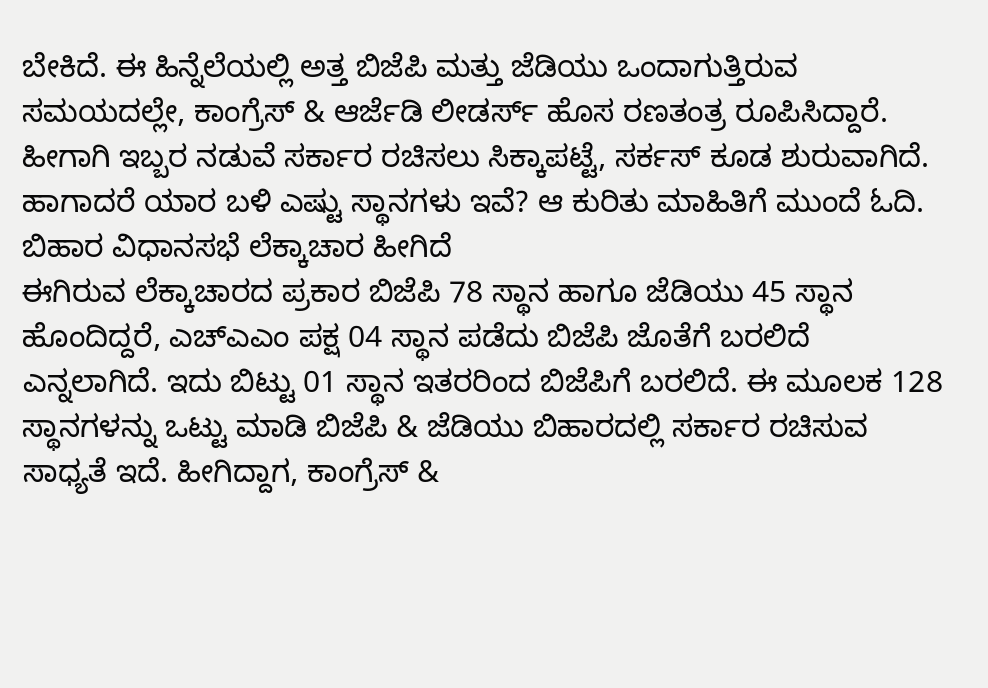ಬೇಕಿದೆ. ಈ ಹಿನ್ನೆಲೆಯಲ್ಲಿ ಅತ್ತ ಬಿಜೆಪಿ ಮತ್ತು ಜೆಡಿಯು ಒಂದಾಗುತ್ತಿರುವ ಸಮಯದಲ್ಲೇ, ಕಾಂಗ್ರೆಸ್ & ಆರ್ಜೆಡಿ ಲೀಡರ್ಸ್ ಹೊಸ ರಣತಂತ್ರ ರೂಪಿಸಿದ್ದಾರೆ. ಹೀಗಾಗಿ ಇಬ್ಬರ ನಡುವೆ ಸರ್ಕಾರ ರಚಿಸಲು ಸಿಕ್ಕಾಪಟ್ಟೆ, ಸರ್ಕಸ್ ಕೂಡ ಶುರುವಾಗಿದೆ. ಹಾಗಾದರೆ ಯಾರ ಬಳಿ ಎಷ್ಟು ಸ್ಥಾನಗಳು ಇವೆ? ಆ ಕುರಿತು ಮಾಹಿತಿಗೆ ಮುಂದೆ ಓದಿ.
ಬಿಹಾರ ವಿಧಾನಸಭೆ ಲೆಕ್ಕಾಚಾರ ಹೀಗಿದೆ
ಈಗಿರುವ ಲೆಕ್ಕಾಚಾರದ ಪ್ರಕಾರ ಬಿಜೆಪಿ 78 ಸ್ಥಾನ ಹಾಗೂ ಜೆಡಿಯು 45 ಸ್ಥಾನ ಹೊಂದಿದ್ದರೆ, ಎಚ್ಎಎಂ ಪಕ್ಷ 04 ಸ್ಥಾನ ಪಡೆದು ಬಿಜೆಪಿ ಜೊತೆಗೆ ಬರಲಿದೆ ಎನ್ನಲಾಗಿದೆ. ಇದು ಬಿಟ್ಟು 01 ಸ್ಥಾನ ಇತರರಿಂದ ಬಿಜೆಪಿಗೆ ಬರಲಿದೆ. ಈ ಮೂಲಕ 128 ಸ್ಥಾನಗಳನ್ನು ಒಟ್ಟು ಮಾಡಿ ಬಿಜೆಪಿ & ಜೆಡಿಯು ಬಿಹಾರದಲ್ಲಿ ಸರ್ಕಾರ ರಚಿಸುವ ಸಾಧ್ಯತೆ ಇದೆ. ಹೀಗಿದ್ದಾಗ, ಕಾಂಗ್ರೆಸ್ &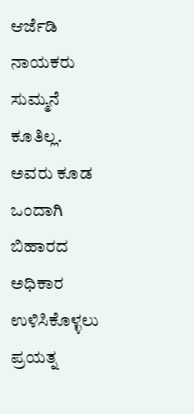ಆರ್ಜೆಡಿ ನಾಯಕರು ಸುಮ್ಮನೆ ಕೂತಿಲ್ಲ. ಅವರು ಕೂಡ ಒಂದಾಗಿ ಬಿಹಾರದ ಅಧಿಕಾರ ಉಳಿಸಿಕೊಳ್ಳಲು ಪ್ರಯತ್ನ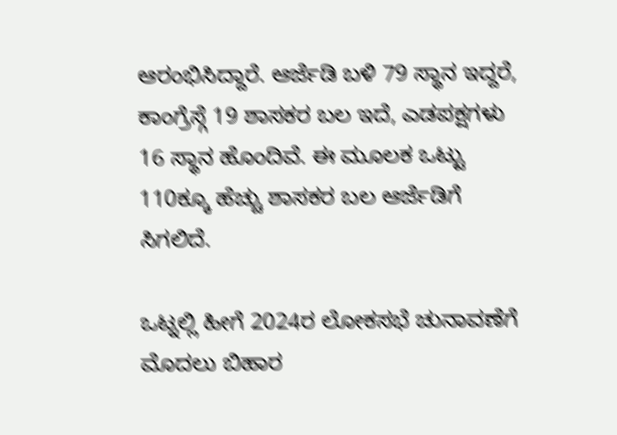ಆರಂಭಿಸಿದ್ದಾರೆ. ಆರ್ಜೆಡಿ ಬಳಿ 79 ಸ್ಥಾನ ಇದ್ದರೆ, ಕಾಂಗ್ರೆಸ್ಗೆ 19 ಶಾಸಕರ ಬಲ ಇದೆ, ಎಡಪಕ್ಷಗಳು 16 ಸ್ಥಾನ ಹೊಂದಿವೆ. ಈ ಮೂಲಕ ಒಟ್ಟು 110ಕ್ಕೂ ಹೆಚ್ಚು ಶಾಸಕರ ಬಲ ಆರ್ಜೆಡಿಗೆ ಸಿಗಲಿದೆ.

ಒಟ್ನಲ್ಲಿ ಹೀಗೆ 2024ರ ಲೋಕಸಭೆ ಚುನಾವಣೆಗೆ ಮೊದಲು ಬಿಹಾರ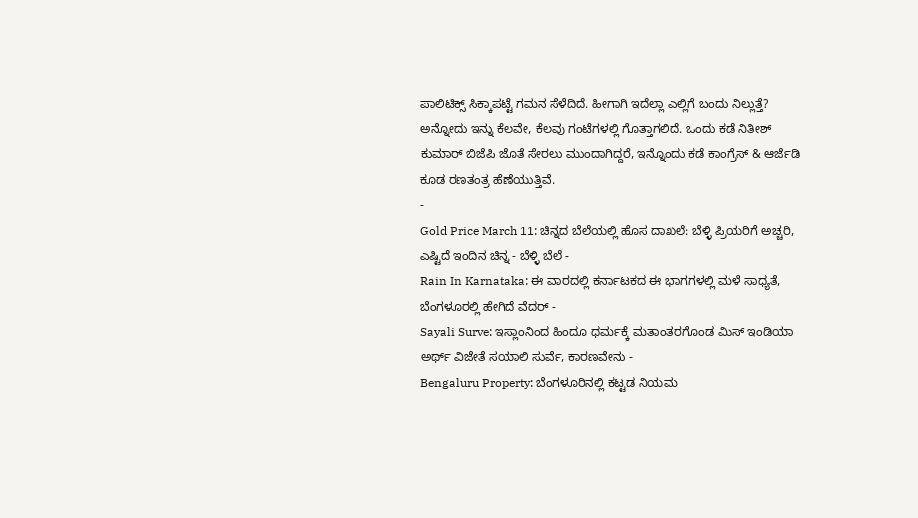ಪಾಲಿಟಿಕ್ಸ್ ಸಿಕ್ಕಾಪಟ್ಟೆ ಗಮನ ಸೆಳೆದಿದೆ. ಹೀಗಾಗಿ ಇದೆಲ್ಲಾ ಎಲ್ಲಿಗೆ ಬಂದು ನಿಲ್ಲುತ್ತೆ? ಅನ್ನೋದು ಇನ್ನು ಕೆಲವೇ, ಕೆಲವು ಗಂಟೆಗಳಲ್ಲಿ ಗೊತ್ತಾಗಲಿದೆ. ಒಂದು ಕಡೆ ನಿತೀಶ್ ಕುಮಾರ್ ಬಿಜೆಪಿ ಜೊತೆ ಸೇರಲು ಮುಂದಾಗಿದ್ದರೆ, ಇನ್ನೊಂದು ಕಡೆ ಕಾಂಗ್ರೆಸ್ & ಆರ್ಜೆಡಿ ಕೂಡ ರಣತಂತ್ರ ಹೆಣೆಯುತ್ತಿವೆ.
-
Gold Price March 11: ಚಿನ್ನದ ಬೆಲೆಯಲ್ಲಿ ಹೊಸ ದಾಖಲೆ: ಬೆಳ್ಳಿ ಪ್ರಿಯರಿಗೆ ಅಚ್ಚರಿ, ಎಷ್ಟಿದೆ ಇಂದಿನ ಚಿನ್ನ - ಬೆಳ್ಳಿ ಬೆಲೆ -
Rain In Karnataka: ಈ ವಾರದಲ್ಲಿ ಕರ್ನಾಟಕದ ಈ ಭಾಗಗಳಲ್ಲಿ ಮಳೆ ಸಾಧ್ಯತೆ, ಬೆಂಗಳೂರಲ್ಲಿ ಹೇಗಿದೆ ವೆದರ್ -
Sayali Surve: ಇಸ್ಲಾಂನಿಂದ ಹಿಂದೂ ಧರ್ಮಕ್ಕೆ ಮತಾಂತರಗೊಂಡ ಮಿಸ್ ಇಂಡಿಯಾ ಅರ್ಥ್ ವಿಜೇತೆ ಸಯಾಲಿ ಸುರ್ವೆ, ಕಾರಣವೇನು -
Bengaluru Property: ಬೆಂಗಳೂರಿನಲ್ಲಿ ಕಟ್ಟಡ ನಿಯಮ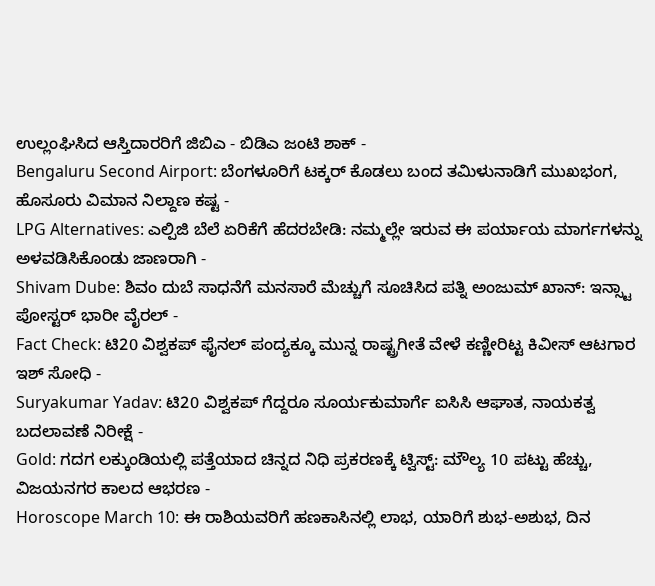ಉಲ್ಲಂಘಿಸಿದ ಆಸ್ತಿದಾರರಿಗೆ ಜಿಬಿಎ - ಬಿಡಿಎ ಜಂಟಿ ಶಾಕ್ -
Bengaluru Second Airport: ಬೆಂಗಳೂರಿಗೆ ಟಕ್ಕರ್ ಕೊಡಲು ಬಂದ ತಮಿಳುನಾಡಿಗೆ ಮುಖಭಂಗ, ಹೊಸೂರು ವಿಮಾನ ನಿಲ್ದಾಣ ಕಷ್ಟ -
LPG Alternatives: ಎಲ್ಪಿಜಿ ಬೆಲೆ ಏರಿಕೆಗೆ ಹೆದರಬೇಡಿ: ನಮ್ಮಲ್ಲೇ ಇರುವ ಈ ಪರ್ಯಾಯ ಮಾರ್ಗಗಳನ್ನು ಅಳವಡಿಸಿಕೊಂಡು ಜಾಣರಾಗಿ -
Shivam Dube: ಶಿವಂ ದುಬೆ ಸಾಧನೆಗೆ ಮನಸಾರೆ ಮೆಚ್ಚುಗೆ ಸೂಚಿಸಿದ ಪತ್ನಿ ಅಂಜುಮ್ ಖಾನ್: ಇನ್ಸ್ಟಾ ಪೋಸ್ಟರ್ ಭಾರೀ ವೈರಲ್ -
Fact Check: ಟಿ20 ವಿಶ್ವಕಪ್ ಫೈನಲ್ ಪಂದ್ಯಕ್ಕೂ ಮುನ್ನ ರಾಷ್ಟ್ರಗೀತೆ ವೇಳೆ ಕಣ್ಣೀರಿಟ್ಟ ಕಿವೀಸ್ ಆಟಗಾರ ಇಶ್ ಸೋಧಿ -
Suryakumar Yadav: ಟಿ20 ವಿಶ್ವಕಪ್ ಗೆದ್ದರೂ ಸೂರ್ಯಕುಮಾರ್ಗೆ ಐಸಿಸಿ ಆಘಾತ, ನಾಯಕತ್ವ ಬದಲಾವಣೆ ನಿರೀಕ್ಷೆ -
Gold: ಗದಗ ಲಕ್ಕುಂಡಿಯಲ್ಲಿ ಪತ್ತೆಯಾದ ಚಿನ್ನದ ನಿಧಿ ಪ್ರಕರಣಕ್ಕೆ ಟ್ವಿಸ್ಟ್: ಮೌಲ್ಯ 10 ಪಟ್ಟು ಹೆಚ್ಚು, ವಿಜಯನಗರ ಕಾಲದ ಆಭರಣ -
Horoscope March 10: ಈ ರಾಶಿಯವರಿಗೆ ಹಣಕಾಸಿನಲ್ಲಿ ಲಾಭ, ಯಾರಿಗೆ ಶುಭ-ಅಶುಭ, ದಿನ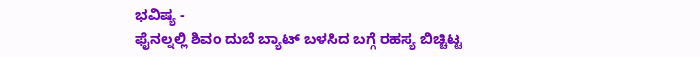ಭವಿಷ್ಯ -
ಫೈನಲ್ನಲ್ಲಿ ಶಿವಂ ದುಬೆ ಬ್ಯಾಟ್ ಬಳಸಿದ ಬಗ್ಗೆ ರಹಸ್ಯ ಬಿಚ್ಚಿಟ್ಟ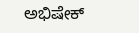ಅಭಿಷೇಕ್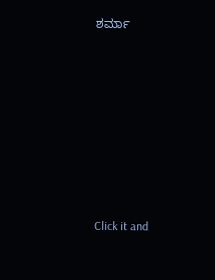ಶರ್ಮಾ












Click it and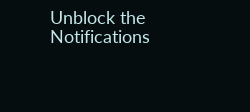Unblock the Notifications